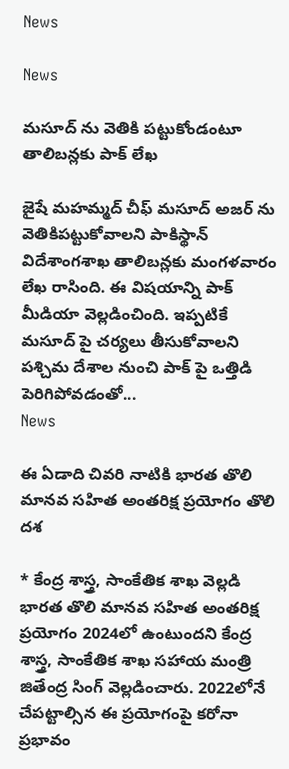News

News

మసూద్ ‌ను వెతికి పట్టుకోండంటూ తాలిబన్లకు పాక్ లేఖ

జైషే మహమ్మద్‌ చీఫ్‌ మసూద్‌ అజర్ ‌ను వెతికిపట్టుకోవాలని పాకిస్థాన్‌ విదేశాంగశాఖ తాలిబన్లకు మంగళవారం లేఖ రాసింది. ఈ విషయాన్ని పాక్‌ మీడియా వెల్లడించింది. ఇప్పటికే మసూద్ ‌పై చర్యలు తీసుకోవాలని పశ్చిమ దేశాల నుంచి పాక్ ‌పై ఒత్తిడి పెరిగిపోవడంతో...
News

ఈ ఏడాది చివరి నాటికి భారత తొలి మానవ సహిత అంతరిక్ష ప్రయోగం తొలి దశ

* కేంద్ర శాస్త్ర, సాంకేతిక శాఖ వెల్లడి భారత తొలి మానవ సహిత అంతరిక్ష ప్రయోగం 2024లో ఉంటుందని కేంద్ర శాస్త్ర, సాంకేతిక శాఖ సహాయ మంత్రి జితేంద్ర సింగ్‌ వెల్లడించారు. 2022లోనే చేపట్టాల్సిన ఈ ప్రయోగంపై కరోనా ప్రభావం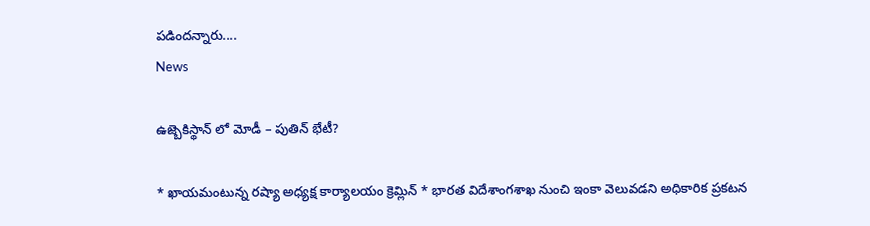పడిందన్నారు....
News

ఉజ్బెకిస్థాన్ లో మోడీ – పుతిన్ భేటీ?

* ఖాయమంటున్న రష్యా అధ్యక్ష కార్యాలయం క్రెమ్లిన్ * భారత విదేశాంగశాఖ నుంచి ఇంకా వెలువడని అధికారిక ప్రకటన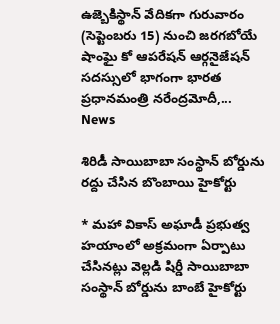ఉజ్బెకిస్థాన్‌ వేదికగా గురువారం (సెప్టెంబరు 15) నుంచి జరగబోయే షాంఘై కో ఆపరేషన్‌ ఆర్గనైజేషన్‌ సదస్సులో భాగంగా భారత ప్రధానమంత్రి నరేంద్రమోదీ,...
News

శిరిడీ సాయిబాబా సంస్థాన్ బోర్డును రద్దు చేసిన బొంబాయి హైకోర్టు

* మహా వికాస్ అఘాడీ ప్రభుత్వ హయాంలో అక్రమంగా ఏర్పాటు చేసినట్లు వెల్లడి షిర్డీ సాయిబాబా సంస్థాన్ బోర్డును బాంబే హైకోర్టు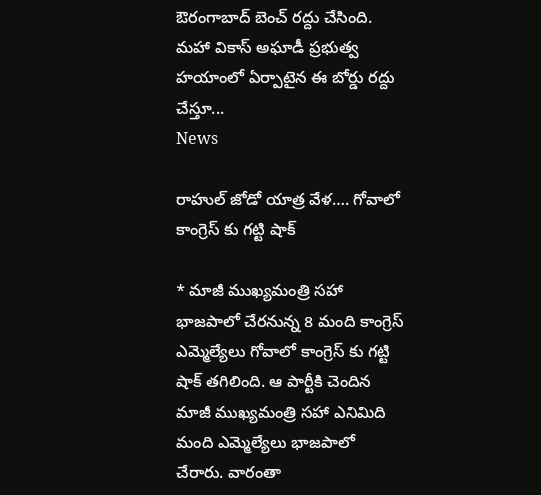ఔరంగాబాద్ బెంచ్ రద్దు చేసింది. మహా వికాస్ అఘాడీ ప్రభుత్వ హయాంలో ఏర్పాటైన ఈ బోర్డు రద్దు చేస్తూ...
News

రాహుల్ జోడో యాత్ర వేళ…. గోవాలో కాంగ్రెస్ ‌కు గట్టి షాక్

* మాజీ ముఖ్యమంత్రి సహా భాజపాలో చేరనున్న 8 మంది కాంగ్రెస్ ఎమ్మెల్యేలు గోవాలో కాంగ్రెస్ ‌కు గట్టి షాక్‌ తగిలింది. ఆ పార్టీకి చెందిన మాజీ ముఖ్యమంత్రి సహా ఎనిమిది మంది ఎమ్మెల్యేలు భాజపాలో చేరారు. వారంతా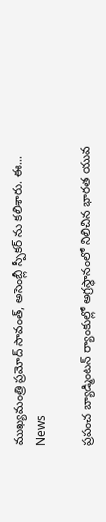ముఖ్యమంత్రి ప్రమోద్ సావంత్‌, అసెంబ్లీ స్పీకర్ ‌ను కలిశారు. ఈ...
News

ప్రపంచ బ్యాడ్మింటన్ ర్యాంకుల్లో అగ్రస్థానంలో నిలిచిన భారత యువ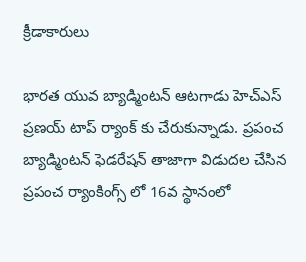క్రీడాకారులు

భారత యువ బ్యాడ్మింటన్‌ ఆటగాడు హెచ్‌ఎస్‌ ప్రణయ్‌ టాప్‌ ర్యాంక్ ‌కు చేరుకున్నాడు. ప్రపంచ బ్యాడ్మింటన్‌ ఫెడరేషన్‌ తాజాగా విడుదల చేసిన ప్రపంచ ర్యాంకింగ్స్ లో 16వ స్థానంలో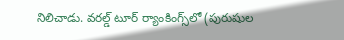నిలిచాడు. వరల్డ్‌ టూర్‌ ర్యాంకింగ్స్‌లో (పురుషుల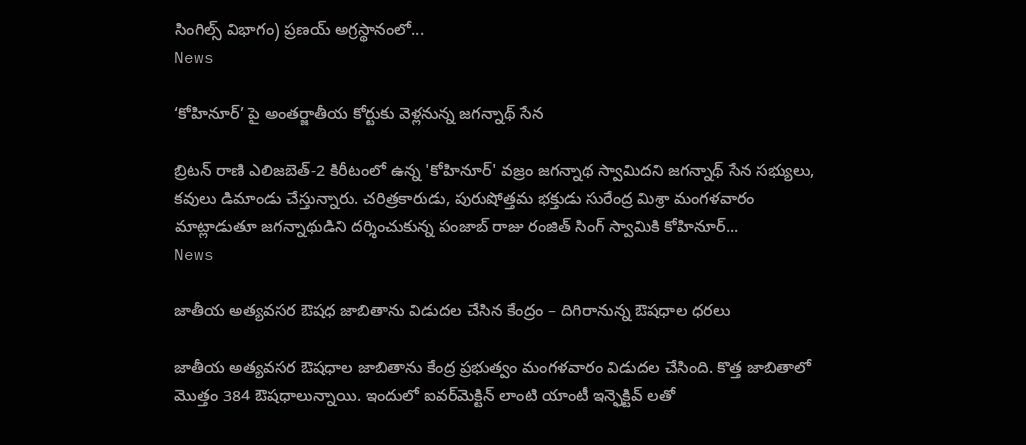సింగిల్స్‌ విభాగం) ప్రణయ్‌ అగ్రస్థానంలో...
News

‘కోహినూర్’ పై అంతర్జాతీయ కోర్టుకు వెళ్లనున్న జగన్నాథ్ సేన

బ్రిటన్‌ రాణి ఎలిజబెత్‌-2 కిరీటంలో ఉన్న 'కోహినూర్‌' వజ్రం జగన్నాథ స్వామిదని జగన్నాథ్‌ సేన సభ్యులు, కవులు డిమాండు చేస్తున్నారు. చరిత్రకారుడు, పురుషోత్తమ భక్తుడు సురేంద్ర మిశ్రా మంగళవారం మాట్లాడుతూ జగన్నాథుడిని దర్శించుకున్న పంజాబ్‌ రాజు రంజిత్‌ సింగ్‌ స్వామికి కోహినూర్...
News

జాతీయ అత్యవసర ఔషధ జాబితాను విడుదల చేసిన కేంద్రం – దిగిరానున్న ఔషధాల ధరలు

జాతీయ అత్యవసర ఔషధాల జాబితాను కేంద్ర ప్రభుత్వం మంగళవారం విడుదల చేసింది. కొత్త జాబితాలో మొత్తం 384 ఔషధాలున్నాయి. ఇందులో ఐవర్‌మెక్టిన్‌ లాంటి యాంటీ ఇన్ఫెక్టివ్ ‌లతో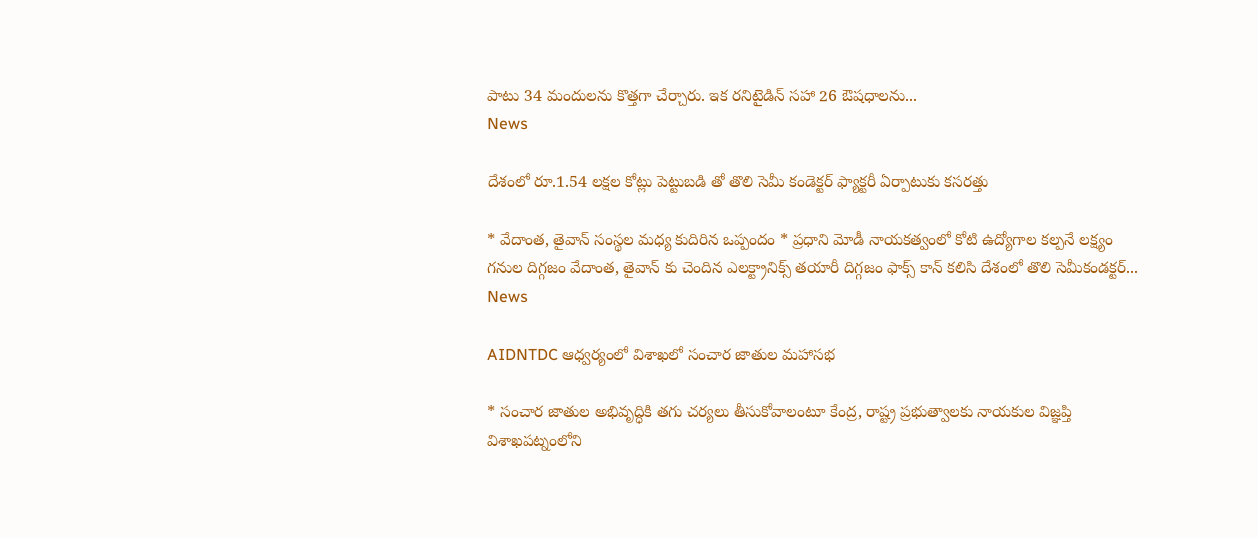పాటు 34 మందులను కొత్తగా చేర్చారు. ఇక రనిటైడిన్‌ సహా 26 ఔషధాలను...
News

దేశంలో రూ.1.54 లక్షల కోట్లు పెట్టుబడి తో తొలి సెమీ కండెక్టర్ ఫ్యాక్టరీ ఏర్పాటుకు కసరత్తు

* వేదాంత, తైవాన్ సంస్థల మధ్య కుదిరిన ఒప్పందం * ప్రధాని మోడీ నాయకత్వంలో కోటి ఉద్యోగాల కల్పనే లక్ష్యం గనుల దిగ్గజం వేదాంత, తైవాన్ ‌కు చెందిన ఎలక్ట్రానిక్స్‌ తయారీ దిగ్గజం ఫాక్స్ ‌కాన్‌ కలిసి దేశంలో తొలి సెమీకండక్టర్‌...
News

AIDNTDC ఆధ్వర్యంలో విశాఖలో సంచార జాతుల మహాసభ

* సంచార జాతుల అభివృద్ధికి తగు చర్యలు తీసుకోవాలంటూ కేంద్ర, రాష్ట్ర ప్రభుత్వాలకు నాయకుల విజ్ఞప్తి విశాఖపట్నంలోని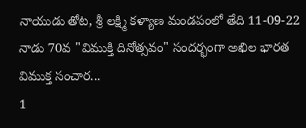నాయుడు తోట, శ్రీ లక్ష్మి కళ్యాణ మండపంలో తేది 11-09-22 నాడు 70వ "విముక్తి దినోత్సవం" సందర్భంగా అఖిల భారత విముక్త సంచార...
1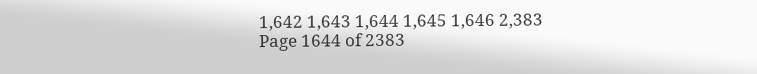1,642 1,643 1,644 1,645 1,646 2,383
Page 1644 of 2383